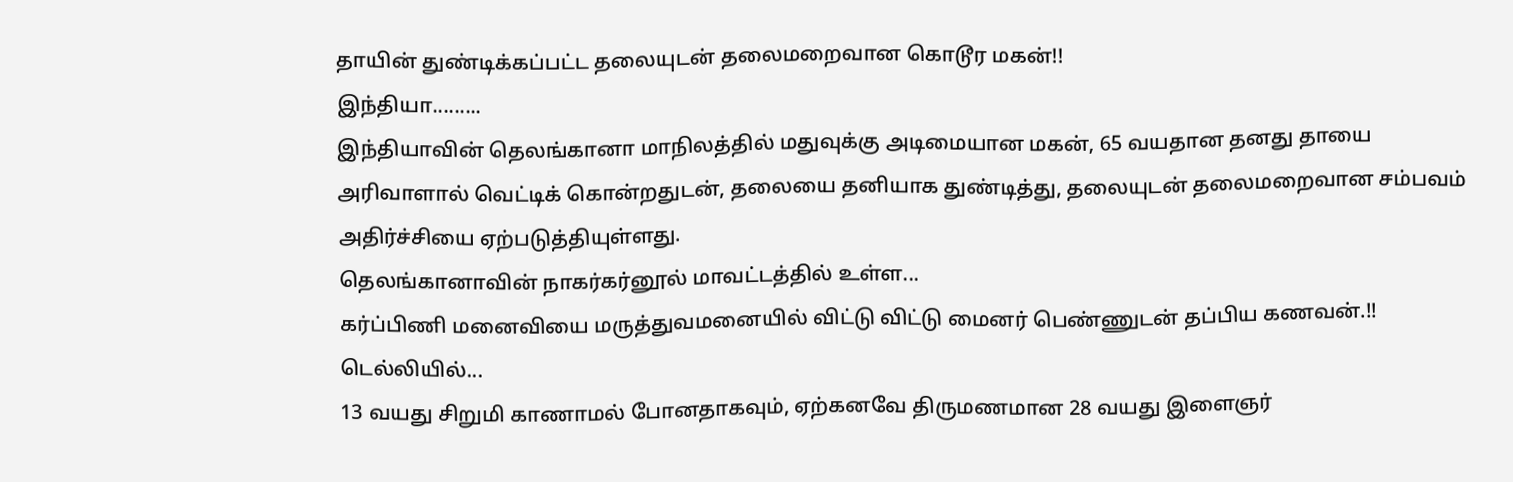தாயின் துண்டிக்கப்பட்ட தலையுடன் தலைமறைவான கொடூர மகன்!!
இந்தியா.........
இந்தியாவின் தெலங்கானா மாநிலத்தில் மதுவுக்கு அடிமையான மகன், 65 வயதான தனது தாயை அரிவாளால் வெட்டிக் கொன்றதுடன், தலையை தனியாக துண்டித்து, தலையுடன் தலைமறைவான சம்பவம் அதிர்ச்சியை ஏற்படுத்தியுள்ளது.
தெலங்கானாவின் நாகர்கர்னூல் மாவட்டத்தில் உள்ள...
கர்ப்பிணி மனைவியை மருத்துவமனையில் விட்டு விட்டு மைனர் பெண்ணுடன் தப்பிய கணவன்.!!
டெல்லியில்...
13 வயது சிறுமி காணாமல் போனதாகவும், ஏற்கனவே திருமணமான 28 வயது இளைஞர்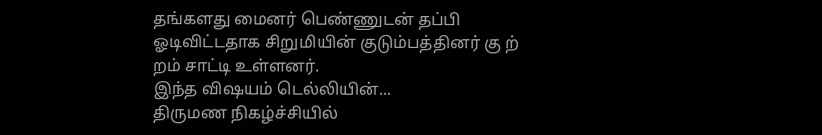தங்களது மைனர் பெண்ணுடன் தப்பி ஓடிவிட்டதாக சிறுமியின் குடும்பத்தினர் கு ற் றம் சாட்டி உள்ளனர்.
இந்த விஷயம் டெல்லியின்...
திருமண நிகழ்ச்சியில்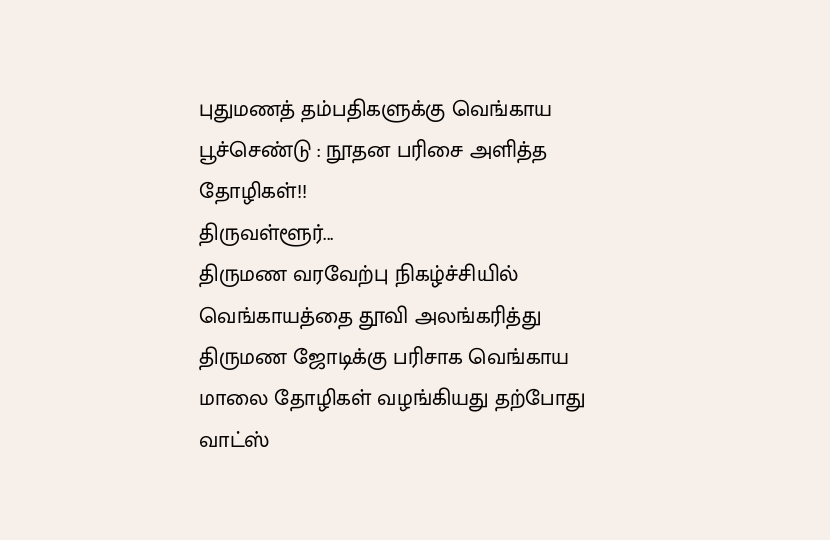புதுமணத் தம்பதிகளுக்கு வெங்காய பூச்செண்டு : நூதன பரிசை அளித்த தோழிகள்!!
திருவள்ளூர்...
திருமண வரவேற்பு நிகழ்ச்சியில் வெங்காயத்தை தூவி அலங்கரித்து திருமண ஜோடிக்கு பரிசாக வெங்காய மாலை தோழிகள் வழங்கியது தற்போது வாட்ஸ்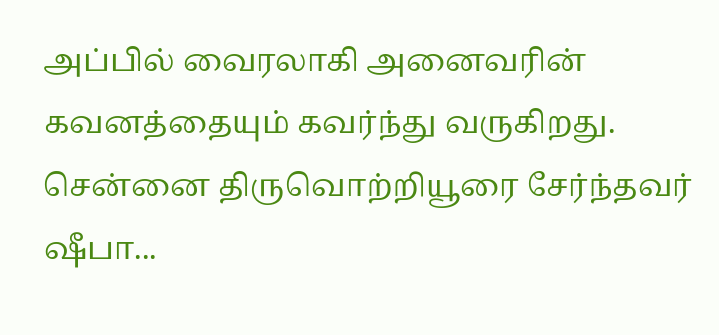அப்பில் வைரலாகி அனைவரின் கவனத்தையும் கவர்ந்து வருகிறது.
சென்னை திருவொற்றியூரை சேர்ந்தவர் ஷீபா...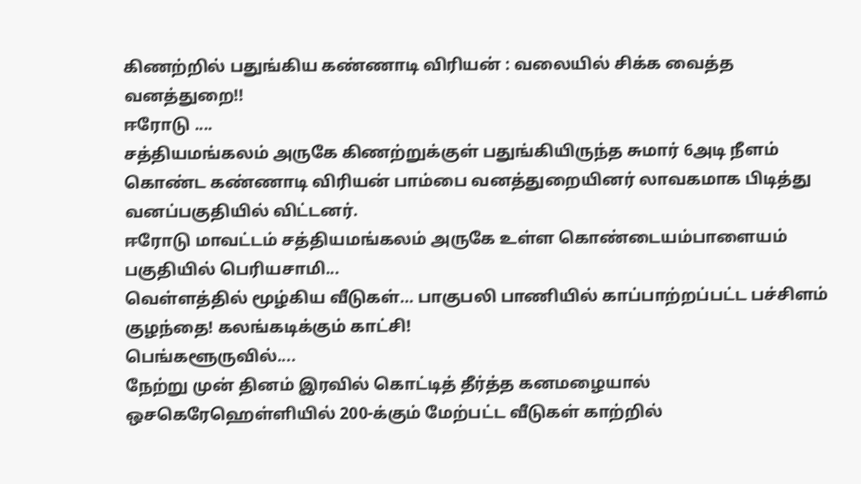கிணற்றில் பதுங்கிய கண்ணாடி விரியன் : வலையில் சிக்க வைத்த வனத்துறை!!
ஈரோடு ....
சத்தியமங்கலம் அருகே கிணற்றுக்குள் பதுங்கியிருந்த சுமார் 6அடி நீளம் கொண்ட கண்ணாடி விரியன் பாம்பை வனத்துறையினர் லாவகமாக பிடித்து வனப்பகுதியில் விட்டனர்.
ஈரோடு மாவட்டம் சத்தியமங்கலம் அருகே உள்ள கொண்டையம்பாளையம் பகுதியில் பெரியசாமி...
வெள்ளத்தில் மூழ்கிய வீடுகள்… பாகுபலி பாணியில் காப்பாற்றப்பட்ட பச்சிளம் குழந்தை! கலங்கடிக்கும் காட்சி!
பெங்களூருவில்....
நேற்று முன் தினம் இரவில் கொட்டித் தீர்த்த கனமழையால் ஒசகெரேஹெள்ளியில் 200-க்கும் மேற்பட்ட வீடுகள் காற்றில்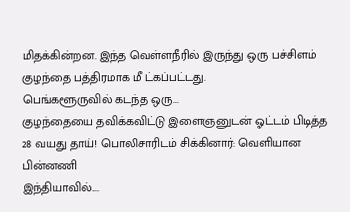மிதக்கின்றன. இந்த வெள்ளநீரில் இருந்து ஒரு பச்சிளம் குழந்தை பத்திரமாக மீ ட்கப்பட்டது.
பெங்களூருவில் கடந்த ஒரு...
குழந்தையை தவிக்கவிட்டு இளைஞனுடன் ஓட்டம் பிடித்த 28 வயது தாய்! பொலிசாரிடம் சிக்கினார்: வெளியான பின்னணி
இந்தியாவில்....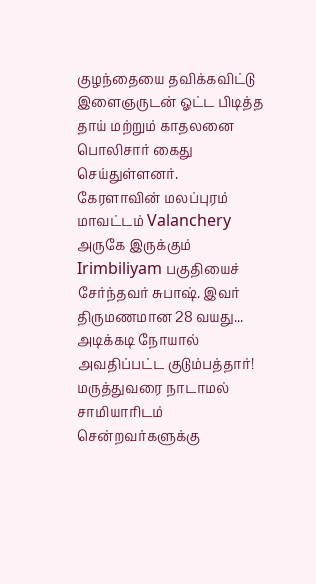குழந்தையை தவிக்கவிட்டு இளைஞருடன் ஓட்ட பிடித்த தாய் மற்றும் காதலனை பொலிசார் கைது செய்துள்ளனர்.
கேரளாவின் மலப்புரம் மாவட்டம் Valanchery அருகே இருக்கும் Irimbiliyam பகுதியைச் சேர்ந்தவர் சுபாஷ். இவர் திருமணமான 28 வயது...
அடிக்கடி நோயால் அவதிப்பட்ட குடும்பத்தார்! மருத்துவரை நாடாமல் சாமியாரிடம் சென்றவர்களுக்கு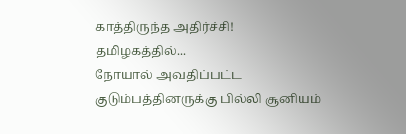காத்திருந்த அதிர்ச்சி!
தமிழகத்தில்...
நோயால் அவதிப்பட்ட குடும்பத்தினருக்கு பில்லி சூனியம்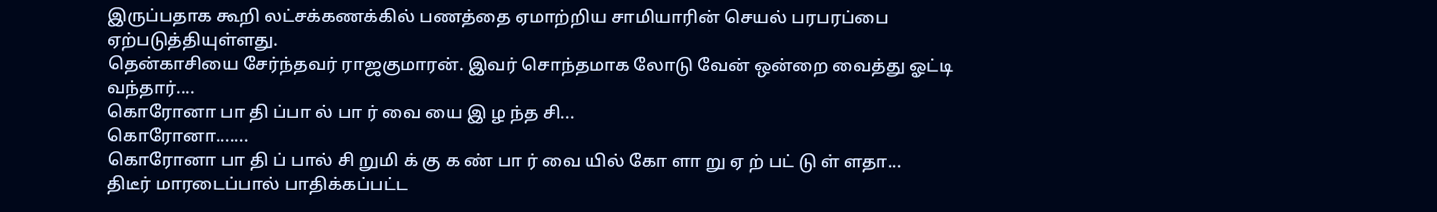இருப்பதாக கூறி லட்சக்கணக்கில் பணத்தை ஏமாற்றிய சாமியாரின் செயல் பரபரப்பை ஏற்படுத்தியுள்ளது.
தென்காசியை சேர்ந்தவர் ராஜகுமாரன். இவர் சொந்தமாக லோடு வேன் ஒன்றை வைத்து ஓட்டி வந்தார்....
கொரோனா பா தி ப்பா ல் பா ர் வை யை இ ழ ந்த சி...
கொரோனா.......
கொரோனா பா தி ப் பால் சி றுமி க் கு க ண் பா ர் வை யில் கோ ளா று ஏ ற் பட் டு ள் ளதா...
திடீர் மாரடைப்பால் பாதிக்கப்பட்ட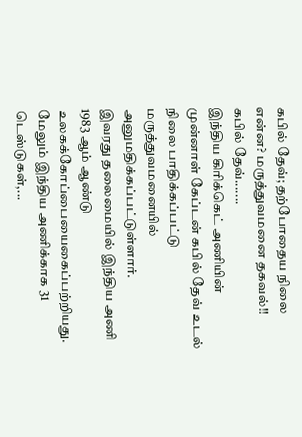கபில் தேவ்; தற்போதைய நிலை என்ன? மருத்துவமனை தகவல்!!
கபில் தேவ்.......
இந்திய கிரிக்கெட் அணியின் முன்னாள் கேப்டன் கபில் தேவ் உடல் நிலை பாதிக்கப்பட்டு மருத்துவமனையில் அனுமதிக்கப்பட்டுள்ளார்.
இவரது தலைமையில் இந்திய அணி 1983 ஆம் ஆண்டு உலகக்கோப்பையைகைப்பற்றியது.
மேலும் இந்திய அணிக்காக 31 டெஸ்டுகள்,...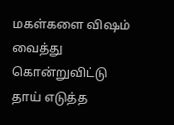மகள்களை விஷம் வைத்து கொன்றுவிட்டு தாய் எடுத்த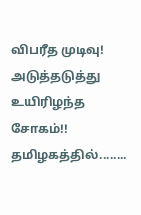விபரீத முடிவு! அடுத்தடுத்து உயிரிழந்த சோகம்!!
தமிழகத்தில்........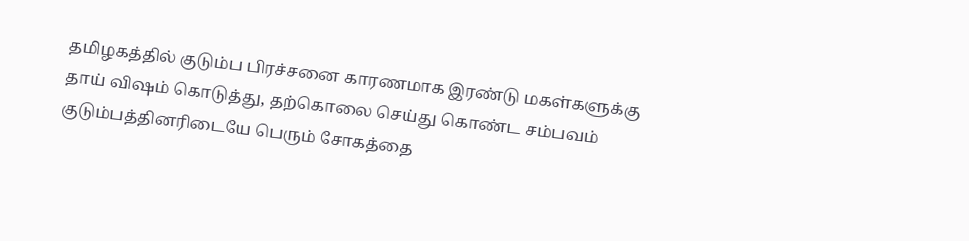தமிழகத்தில் குடும்ப பிரச்சனை காரணமாக இரண்டு மகள்களுக்கு தாய் விஷம் கொடுத்து, தற்கொலை செய்து கொண்ட சம்பவம் குடும்பத்தினரிடையே பெரும் சோகத்தை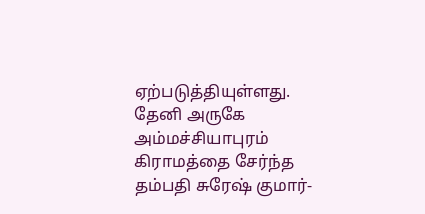ஏற்படுத்தியுள்ளது.
தேனி அருகே அம்மச்சியாபுரம் கிராமத்தை சேர்ந்த தம்பதி சுரேஷ் குமார்-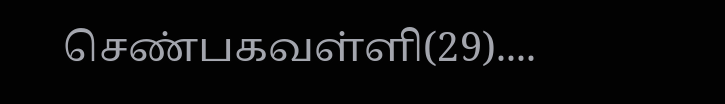செண்பகவள்ளி(29)....